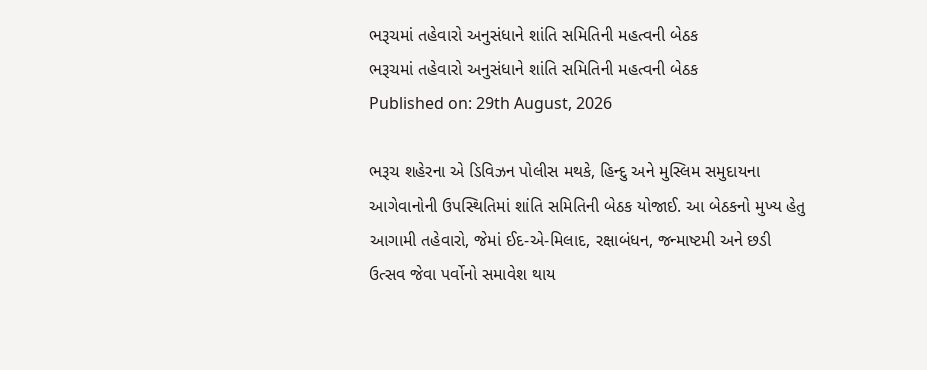ભરૂચમાં તહેવારો અનુસંધાને શાંતિ સમિતિની મહત્વની બેઠક
ભરૂચમાં તહેવારો અનુસંધાને શાંતિ સમિતિની મહત્વની બેઠક
Published on: 29th August, 2026

ભરૂચ શહેરના એ ડિવિઝન પોલીસ મથકે, હિન્દુ અને મુસ્લિમ સમુદાયના આગેવાનોની ઉપસ્થિતિમાં શાંતિ સમિતિની બેઠક યોજાઈ. આ બેઠકનો મુખ્ય હેતુ આગામી તહેવારો, જેમાં ઈદ-એ-મિલાદ, રક્ષાબંધન, જન્માષ્ટમી અને છડી ઉત્સવ જેવા પર્વોનો સમાવેશ થાય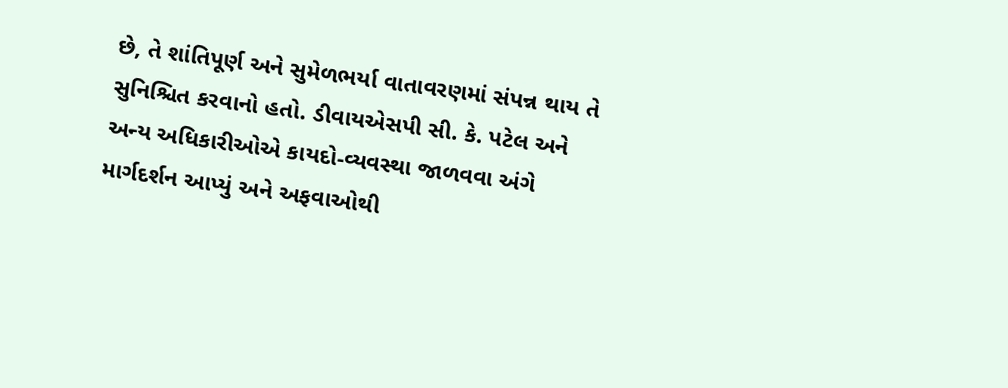છે, તે શાંતિપૂર્ણ અને સુમેળભર્યા વાતાવરણમાં સંપન્ન થાય તે સુનિશ્ચિત કરવાનો હતો. ડીવાયએસપી સી. કે. પટેલ અને અન્ય અધિકારીઓએ કાયદો-વ્યવસ્થા જાળવવા અંગે માર્ગદર્શન આપ્યું અને અફવાઓથી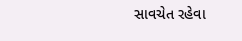સાવચેત રહેવા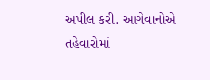અપીલ કરી. આગેવાનોએ તહેવારોમાં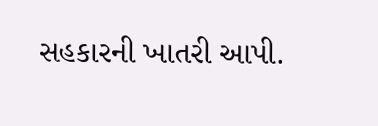સહકારની ખાતરી આપી.